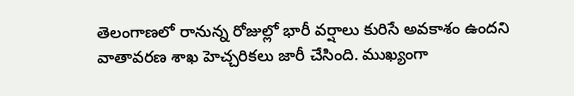తెలంగాణలో రానున్న రోజుల్లో భారీ వర్షాలు కురిసే అవకాశం ఉందని వాతావరణ శాఖ హెచ్చరికలు జారీ చేసింది. ముఖ్యంగా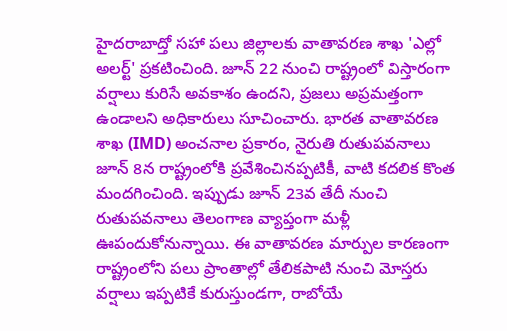హైదరాబాద్తో సహా పలు జిల్లాలకు వాతావరణ శాఖ 'ఎల్లో అలర్ట్' ప్రకటించింది. జూన్ 22 నుంచి రాష్ట్రంలో విస్తారంగా వర్షాలు కురిసే అవకాశం ఉందని, ప్రజలు అప్రమత్తంగా ఉండాలని అధికారులు సూచించారు. భారత వాతావరణ శాఖ (IMD) అంచనాల ప్రకారం, నైరుతి రుతుపవనాలు జూన్ 8న రాష్ట్రంలోకి ప్రవేశించినప్పటికీ, వాటి కదలిక కొంత మందగించింది. ఇప్పుడు జూన్ 23వ తేదీ నుంచి రుతుపవనాలు తెలంగాణ వ్యాప్తంగా మళ్లీ ఊపందుకోనున్నాయి. ఈ వాతావరణ మార్పుల కారణంగా రాష్ట్రంలోని పలు ప్రాంతాల్లో తేలికపాటి నుంచి మోస్తరు వర్షాలు ఇప్పటికే కురుస్తుండగా, రాబోయే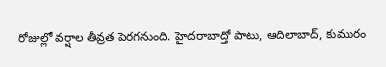రోజుల్లో వర్షాల తీవ్రత పెరగనుంది. హైదరాబాద్తో పాటు, ఆదిలాబాద్, కుమురం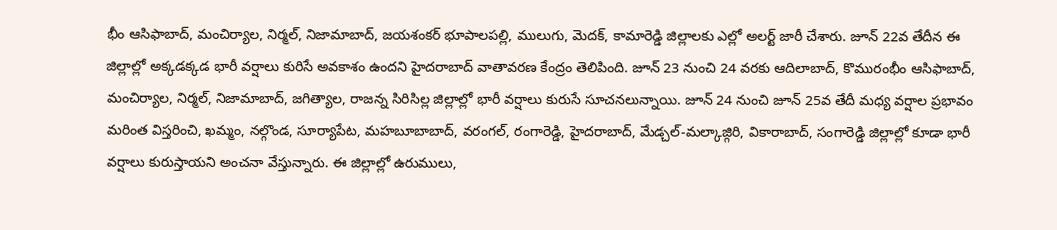భీం ఆసిఫాబాద్, మంచిర్యాల, నిర్మల్, నిజామాబాద్, జయశంకర్ భూపాలపల్లి, ములుగు, మెదక్, కామారెడ్డి జిల్లాలకు ఎల్లో అలర్ట్ జారీ చేశారు. జూన్ 22వ తేదీన ఈ జిల్లాల్లో అక్కడక్కడ భారీ వర్షాలు కురిసే అవకాశం ఉందని హైదరాబాద్ వాతావరణ కేంద్రం తెలిపింది. జూన్ 23 నుంచి 24 వరకు ఆదిలాబాద్, కొమురంభీం ఆసిఫాబాద్, మంచిర్యాల, నిర్మల్, నిజామాబాద్, జగిత్యాల, రాజన్న సిరిసిల్ల జిల్లాల్లో భారీ వర్షాలు కురుసే సూచనలున్నాయి. జూన్ 24 నుంచి జూన్ 25వ తేదీ మధ్య వర్షాల ప్రభావం మరింత విస్తరించి, ఖమ్మం, నల్గొండ, సూర్యాపేట, మహబూబాబాద్, వరంగల్, రంగారెడ్డి, హైదరాబాద్, మేడ్చల్-మల్కాజ్గిరి, వికారాబాద్, సంగారెడ్డి జిల్లాల్లో కూడా భారీ వర్షాలు కురుస్తాయని అంచనా వేస్తున్నారు. ఈ జిల్లాల్లో ఉరుములు,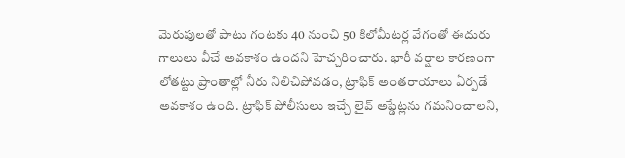మెరుపులతో పాటు గంటకు 40 నుంచి 50 కిలోమీటర్ల వేగంతో ఈదురు గాలులు వీచే అవకాశం ఉందని హెచ్చరించారు. భారీ వర్షాల కారణంగా లోతట్టు ప్రాంతాల్లో నీరు నిలిచిపోవడం, ట్రాఫిక్ అంతరాయాలు ఏర్పడే అవకాశం ఉంది. ట్రాఫిక్ పోలీసులు ఇచ్చే లైవ్ అప్డేట్లను గమనించాలని,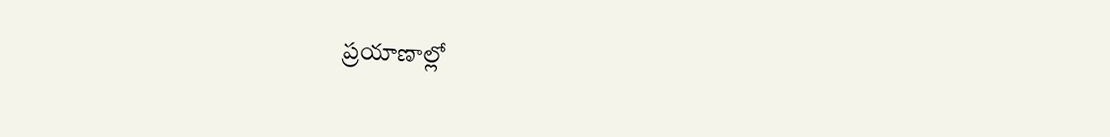ప్రయాణాల్లో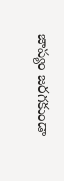జాప్యం జరగకుండా